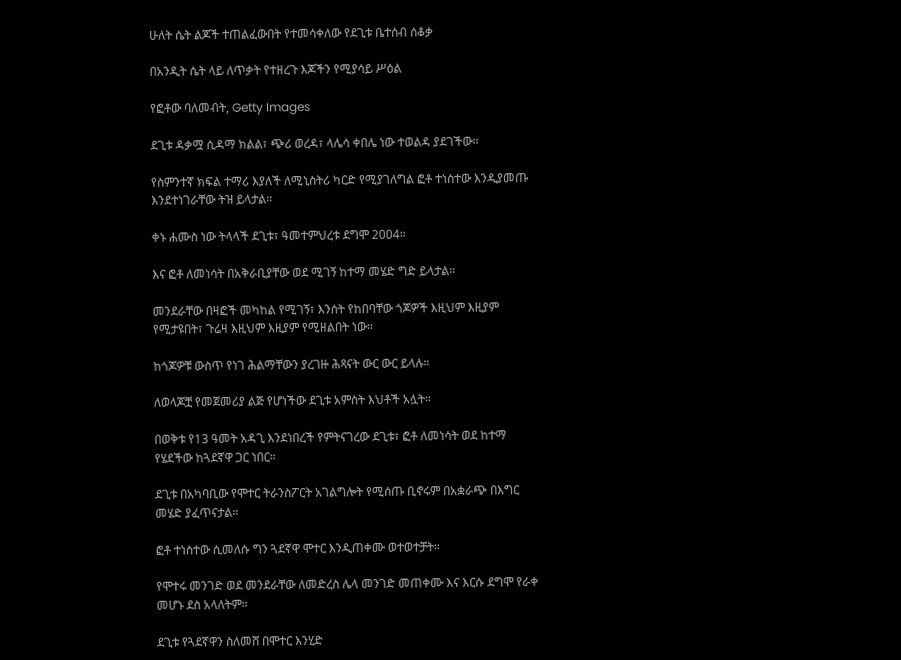ሁለት ሴት ልጆች ተጠልፈውበት የተመሳቀለው የደጊቱ ቤተሰብ ሰቆቃ

በአንዲት ሴት ላይ ለጥቃት የተዘረጉ እጆችን የሚያሳይ ሥዕል

የፎቶው ባለመብት, Getty Images

ደጊቱ ዳቃሟ ሲዳማ ክልል፣ ጭሪ ወረዳ፣ ላሌሳ ቀበሌ ነው ተወልዳ ያደገችው።

የስምንተኛ ክፍል ተማሪ እያለች ለሚኒስትሪ ካርድ የሚያገለግል ፎቶ ተነስተው እንዲያመጡ እንደተነገራቸው ትዝ ይላታል።

ቀኑ ሐሙስ ነው ትላላች ደጊቱ፣ ዓመተምህረቱ ደግሞ 2004።

እና ፎቶ ለመነሳት በአቅራቢያቸው ወደ ሚገኝ ከተማ መሄድ ግድ ይላታል።

መንደራቸው በዛፎች መካከል የሚገኝ፣ እንሰት የከበባቸው ጎጆዎች እዚህም እዚያም የሚታዩበት፣ ጉሬዛ እዚህም እዚያም የሚዘልበት ነው።

ከጎጆዎቹ ውስጥ የነገ ሕልማቸውን ያረገዙ ሕጻናት ውር ውር ይላሉ።

ለወላጆቿ የመጀመሪያ ልጅ የሆነችው ደጊቱ አምስት እህቶች አሏት።

በወቅቱ የ13 ዓመት አዳጊ እንደነበረች የምትናገረው ደጊቱ፣ ፎቶ ለመነሳት ወደ ከተማ የሄደችው ከጓደኛዋ ጋር ነበር።

ደጊቱ በአካባቢው የሞተር ትራንስፖርት አገልግሎት የሚሰጡ ቢኖሩም በአቋራጭ በእግር መሄድ ያፈጥናታል።

ፎቶ ተነስተው ሲመለሱ ግን ጓደኛዋ ሞተር እንዲጠቀሙ ወተወተቻት።

የሞተሩ መንገድ ወደ መንደራቸው ለመድረስ ሌላ መንገድ መጠቀሙ እና እርሱ ደግሞ የራቀ መሆኑ ደስ አላለትም።

ደጊቱ የጓደኛዋን ስለመሸ በሞተር እንሂድ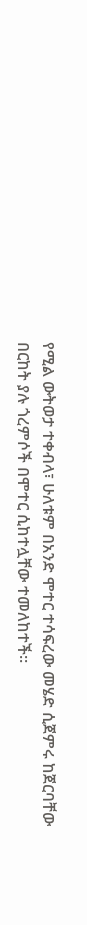የሚል ውትወታ ተቀብላ፣ ሁለቱም በአንድ ሞተር ተሳፍረው መሄድ ሲጀምሩ ከጀርባቸው በርከት ያሉ ጎረምሶች በሞተር ሲከተሏቸው ተመለከተች።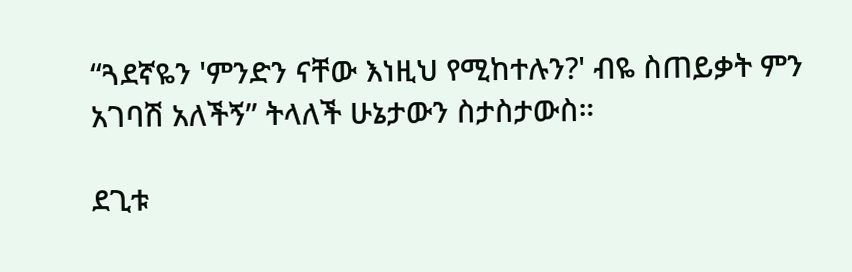“ጓደኛዬን 'ምንድን ናቸው እነዚህ የሚከተሉን?' ብዬ ስጠይቃት ምን አገባሽ አለችኝ” ትላለች ሁኔታውን ስታስታውስ።

ደጊቱ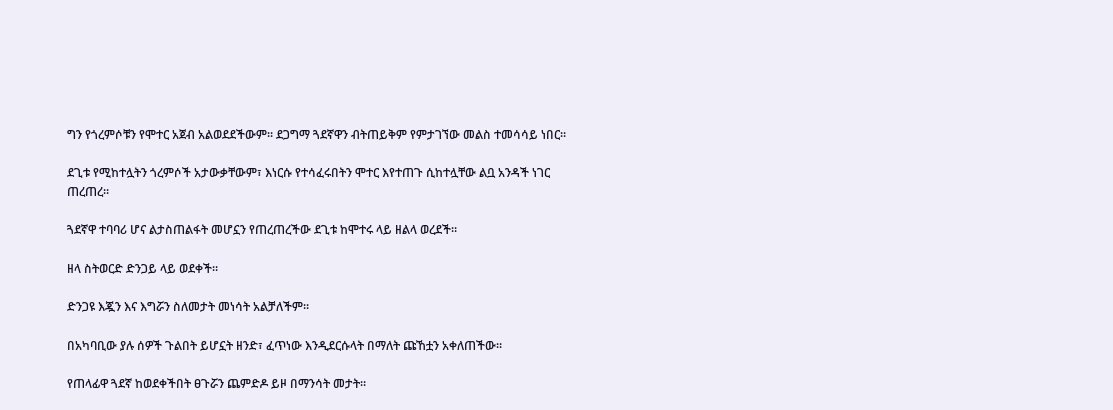ግን የጎረምሶቹን የሞተር አጀብ አልወደደችውም። ደጋግማ ጓደኛዋን ብትጠይቅም የምታገኘው መልስ ተመሳሳይ ነበር።

ደጊቱ የሚከተሏትን ጎረምሶች አታውቃቸውም፣ እነርሱ የተሳፈሩበትን ሞተር እየተጠጉ ሲከተሏቸው ልቧ አንዳች ነገር ጠረጠረ።

ጓደኛዋ ተባባሪ ሆና ልታስጠልፋት መሆኗን የጠረጠረችው ደጊቱ ከሞተሩ ላይ ዘልላ ወረደች።

ዘላ ስትወርድ ድንጋይ ላይ ወደቀች።

ድንጋዩ እጇን እና እግሯን ስለመታት መነሳት አልቻለችም።

በአካባቢው ያሉ ሰዎች ጉልበት ይሆኗት ዘንድ፣ ፈጥነው እንዲደርሱላት በማለት ጩኸቷን አቀለጠችው።

የጠላፊዋ ጓደኛ ከወደቀችበት ፀጉሯን ጨምድዶ ይዞ በማንሳት መታት።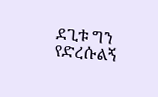ደጊቱ ግን የድረሱልኝ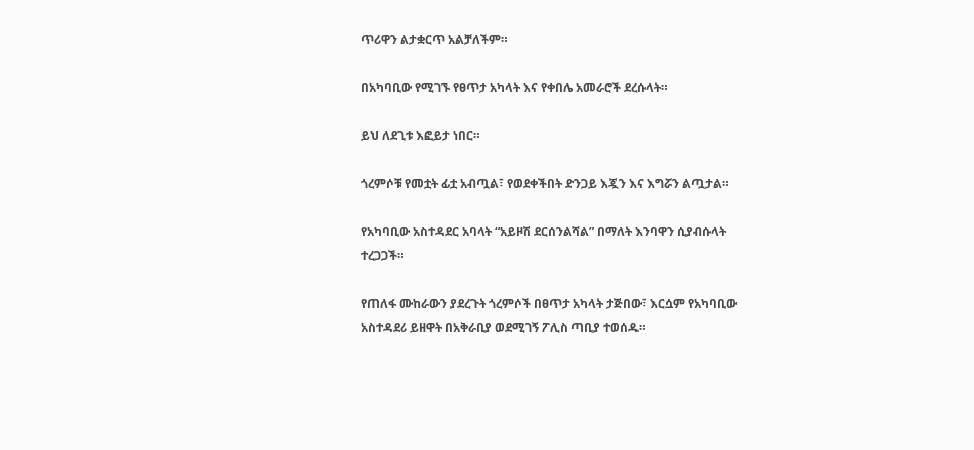ጥሪዋን ልታቋርጥ አልቻለችም።

በአካባቢው የሚገኙ የፀጥታ አካላት እና የቀበሌ አመራሮች ደረሱላት።

ይህ ለደጊቱ እፎይታ ነበር።

ጎረምሶቹ የመቷት ፊቷ አብጧል፣ የወደቀችበት ድንጋይ እጇን እና እግሯን ልጧታል።

የአካባቢው አስተዳደር አባላት “አይዞሽ ደርሰንልሻል” በማለት እንባዋን ሲያብሱላት ተረጋጋች።

የጠለፋ ሙከራውን ያደረጉት ጎረምሶች በፀጥታ አካላት ታጅበው፣ እርሷም የአካባቢው አስተዳደሪ ይዘዋት በአቅራቢያ ወደሚገኝ ፖሊስ ጣቢያ ተወሰዱ።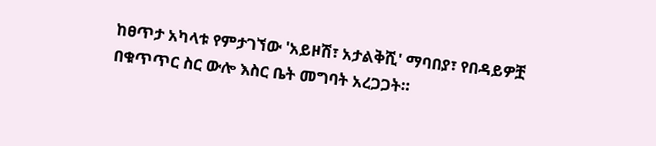ከፀጥታ አካላቱ የምታገኘው 'አይዞሽ፣ አታልቅሺ' ማባበያ፣ የበዳይዎቿ በቁጥጥር ስር ውሎ እስር ቤት መግባት አረጋጋት።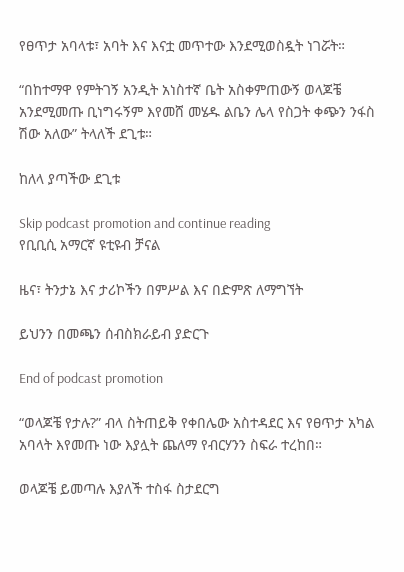የፀጥታ አባላቱ፣ አባት እና እናቷ መጥተው እንደሚወስዷት ነገሯት።

“በከተማዋ የምትገኝ አንዲት አነስተኛ ቤት አስቀምጠውኝ ወላጆቼ አንደሚመጡ ቢነግሩኝም እየመሸ መሄዱ ልቤን ሌላ የስጋት ቀጭን ንፋስ ሽው አለው” ትላለች ደጊቱ።

ከለላ ያጣችው ደጊቱ

Skip podcast promotion and continue reading
የቢቢሲ አማርኛ ዩቲዩብ ቻናል

ዜና፣ ትንታኔ እና ታሪኮችን በምሥል እና በድምጽ ለማግኘት

ይህንን በመጫን ሰብስክራይብ ያድርጉ

End of podcast promotion

“ወላጆቼ የታሉ?” ብላ ስትጠይቅ የቀበሌው አስተዳደር እና የፀጥታ አካል አባላት እየመጡ ነው እያሏት ጨለማ የብርሃንን ስፍራ ተረከበ።

ወላጆቼ ይመጣሉ እያለች ተስፋ ስታደርግ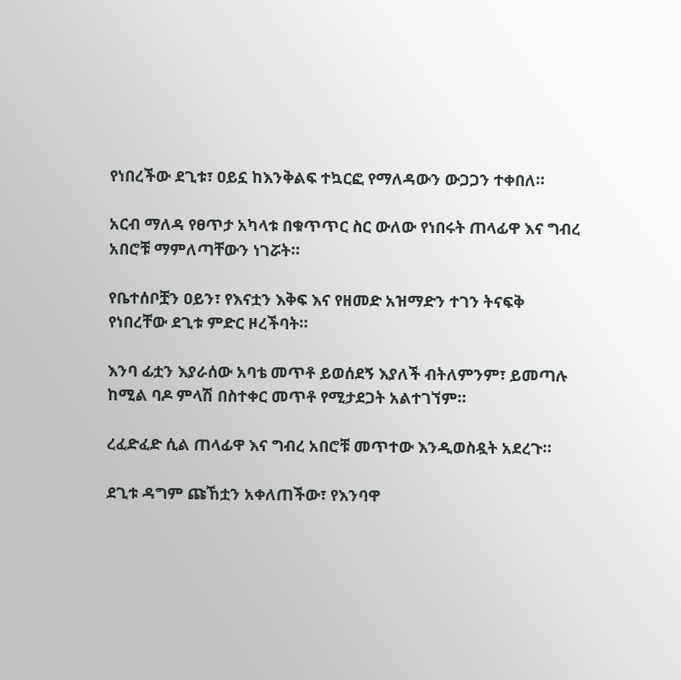የነበረችው ደጊቱ፣ ዐይኗ ከእንቅልፍ ተኳርፎ የማለዳውን ውጋጋን ተቀበለ።

አርብ ማለዳ የፀጥታ አካላቱ በቁጥጥር ስር ውለው የነበሩት ጠላፊዋ እና ግብረ አበሮቹ ማምለጣቸውን ነገሯት።

የቤተሰቦቿን ዐይን፣ የእናቷን እቅፍ እና የዘመድ አዝማድን ተገን ትናፍቅ የነበረቸው ደጊቱ ምድር ዞረችባት።

እንባ ፊቷን እያራሰው አባቴ መጥቶ ይወሰደኝ እያለች ብትለምንም፣ ይመጣሉ ከሚል ባዶ ምላሽ በስተቀር መጥቶ የሚታደጋት አልተገኘም።

ረፈድፈድ ሲል ጠላፊዋ እና ግብረ አበሮቹ መጥተው እንዲወስዷት አደረጉ።

ደጊቱ ዳግም ጩኸቷን አቀለጠችው፣ የእንባዋ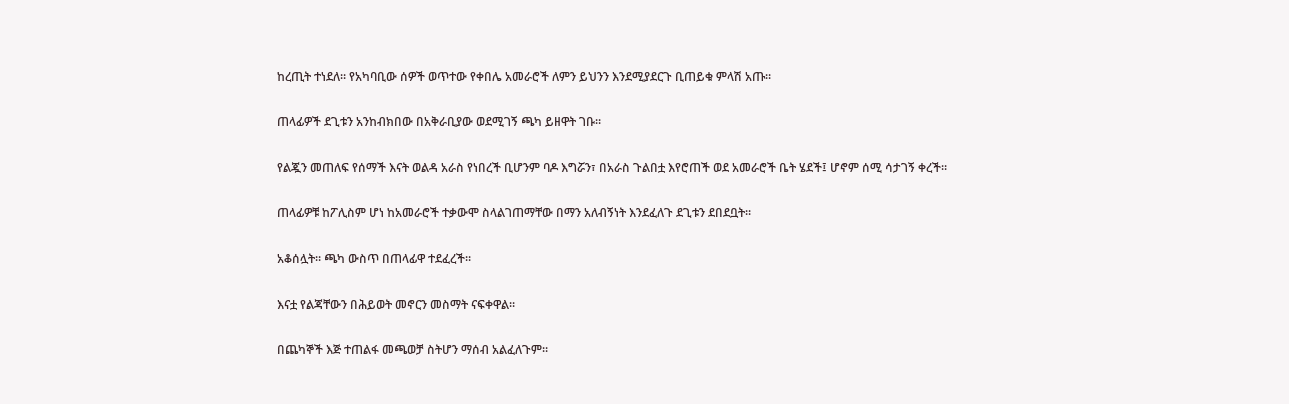ከረጢት ተነደለ። የአካባቢው ሰዎች ወጥተው የቀበሌ አመራሮች ለምን ይህንን እንደሚያደርጉ ቢጠይቁ ምላሽ አጡ።

ጠላፊዎች ደጊቱን አንከብክበው በአቅራቢያው ወደሚገኝ ጫካ ይዘዋት ገቡ።

የልጇን መጠለፍ የሰማች እናት ወልዳ አራስ የነበረች ቢሆንም ባዶ እግሯን፣ በአራስ ጉልበቷ እየሮጠች ወደ አመራሮች ቤት ሄደች፤ ሆኖም ሰሚ ሳታገኝ ቀረች።

ጠላፊዎቹ ከፖሊስም ሆነ ከአመራሮች ተቃውሞ ስላልገጠማቸው በማን አለብኝነት እንደፈለጉ ደጊቱን ደበደቧት።

አቆሰሏት። ጫካ ውስጥ በጠላፊዋ ተደፈረች።

እናቷ የልጃቸውን በሕይወት መኖርን መስማት ናፍቀዋል።

በጨካኞች እጅ ተጠልፋ መጫወቻ ስትሆን ማሰብ አልፈለጉም።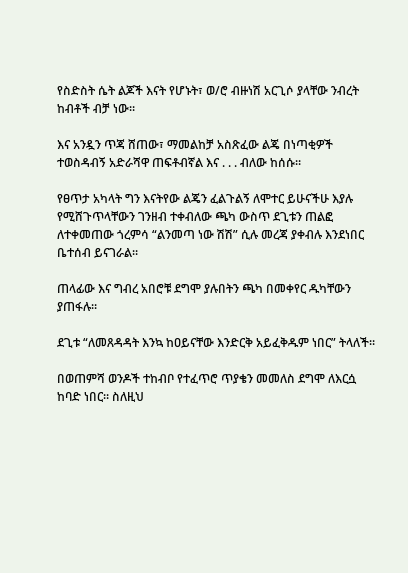የስድስት ሴት ልጆች እናት የሆኑት፣ ወ/ሮ ብዙነሽ አርጊሶ ያላቸው ንብረት ከብቶች ብቻ ነው።

እና አንዷን ጥጃ ሸጠው፣ ማመልከቻ አስጽፈው ልጄ በነጣቂዎች ተወስዳብኝ አድራሻዋ ጠፍቶብኛል እና . . . ብለው ከሰሱ።

የፀጥታ አካላት ግን እናትየው ልጄን ፈልጉልኝ ለሞተር ይሁናችሁ እያሉ የሚሸጉጥላቸውን ገንዘብ ተቀብለው ጫካ ውስጥ ደጊቱን ጠልፎ ለተቀመጠው ጎረምሳ “ልንመጣ ነው ሽሽ” ሲሉ መረጃ ያቀብሉ እንደነበር ቤተሰብ ይናገራል።

ጠላፊው እና ግብረ አበሮቹ ደግሞ ያሉበትን ጫካ በመቀየር ዱካቸውን ያጠፋሉ።

ደጊቱ “ለመጸዳዳት እንኳ ከዐይናቸው እንድርቅ አይፈቅዱም ነበር” ትላለች።

በወጠምሻ ወንዶች ተከብቦ የተፈጥሮ ጥያቄን መመለስ ደግሞ ለእርሷ ከባድ ነበር። ስለዚህ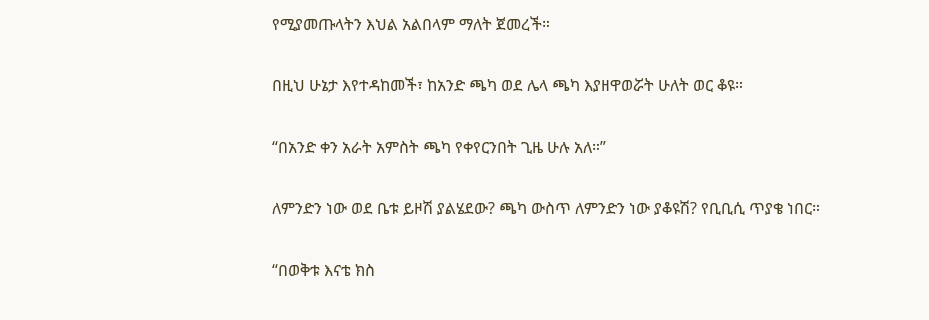የሚያመጡላትን እህል አልበላም ማለት ጀመረች።

በዚህ ሁኔታ እየተዳከመች፣ ከአንድ ጫካ ወደ ሌላ ጫካ እያዘዋወሯት ሁለት ወር ቆዩ።

“በአንድ ቀን አራት አምስት ጫካ የቀየርንበት ጊዜ ሁሉ አለ።”

ለምንድን ነው ወደ ቤቱ ይዞሽ ያልሄደው? ጫካ ውስጥ ለምንድን ነው ያቆዩሽ? የቢቢሲ ጥያቄ ነበር።

“በወቅቱ እናቴ ክስ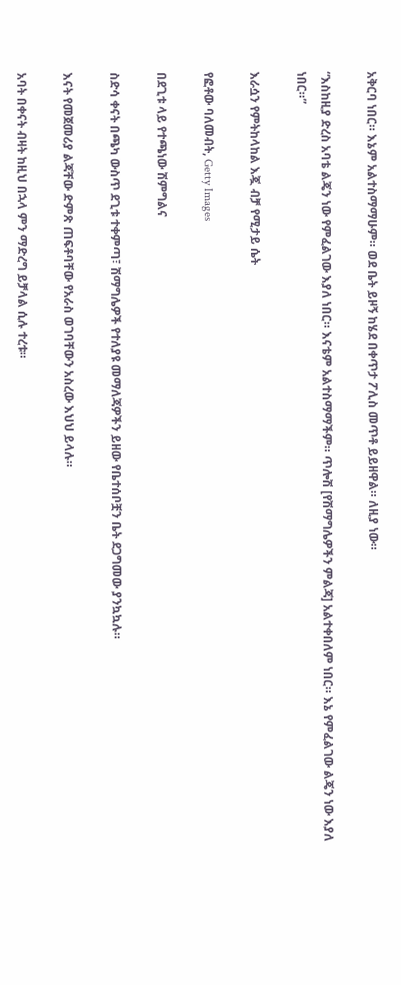አቅርባ ነበር። እኔም አልተስማማሁም። ወደ ቤት ይዞኝ ከሄደ በቀጥታ ፖሊስ መጥቶ ይይዘዋል። ለዚያ ነው።

“እስከዚያ ድረስ አባቴ ልጄን ነው የምፈልገው እያለ ነበር። እናቴም አልተስማማችም። ጥሎሽ [የሽማግሌዎችን ምልጃ] አልተቀበለም ነበር። እኔ የምፈልገው ልጄን ነው እያለ ነበር።”

እራሷን የምትከላከል እጇ ብቻ የሚታይ ሴት

የፎቶው ባለመብት, Getty Images

በደጊቱ ላይ የተጫነው ሽምግልና

ስድሳ ቀናት በጫካ ውስጥ ደጊቱ ተቀምጣ፣ ሽማግሌዎች የተለያዩ መማለጃዎችን ይዘው የቤተሰቦቿን ቤት ደጋግመው ያንኳኳሉ።

እናት የመጀመሪያ ልጃቸው ድምጽ ጠፍቶባቸው የአራስ ወገባቸውን አስረው እህህ ይላሉ።

አባት በቀናት ብዛት ከዚህ በኋላ ምን ማድረግ ይቻላል ሲሉ ተረቱ።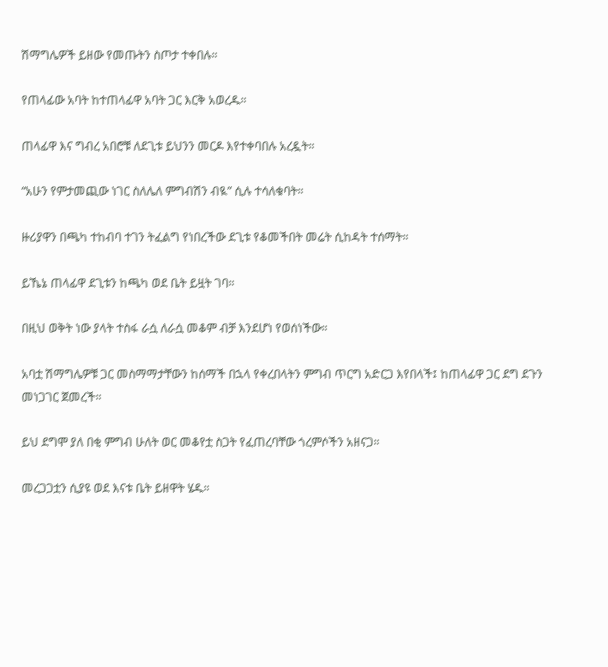ሽማግሌዎች ይዘው የመጡትን ስጦታ ተቀበሉ።

የጠላፊው አባት ከተጠላፊዋ አባት ጋር እርቅ አወረዱ።

ጠላፊዋ እና ግብረ አበሮቹ ለደጊቱ ይህንን መርዶ እየተቀባበሉ አረዷት።

“አሁን የምታመጪው ነገር ስለሌለ ምግብሽን ብዪ” ሲሉ ተሳለቁባት።

ዙሪያዋን በጫካ ተከብባ ተገን ትፈልግ የነበረችው ደጊቱ የቆመችበት መሬት ሲከዳት ተሰማት።

ይኼኔ ጠላፊዋ ደጊቱን ከጫካ ወደ ቤት ይዟት ገባ።

በዚህ ወቅት ነው ያላት ተስፋ ራሷ ለራሷ መቆም ብቻ እንደሆነ የወሰነችው።

አባቷ ሽማግሌዎቹ ጋር መስማማታቸውን ከሰማች በኋላ የቀረበላትን ምግብ ጥርግ አድርጋ እየበላች፤ ከጠላፊዋ ጋር ደግ ደጉን መነጋገር ጀመረች።

ይህ ደግሞ ያለ በቂ ምግብ ሁለት ወር መቆየቷ ስጋት የፈጠረባቸው ጎረምሶችን አዘናጋ።

መረጋጋቷን ሲያዩ ወደ እናቱ ቤት ይዘዋት ሄዱ።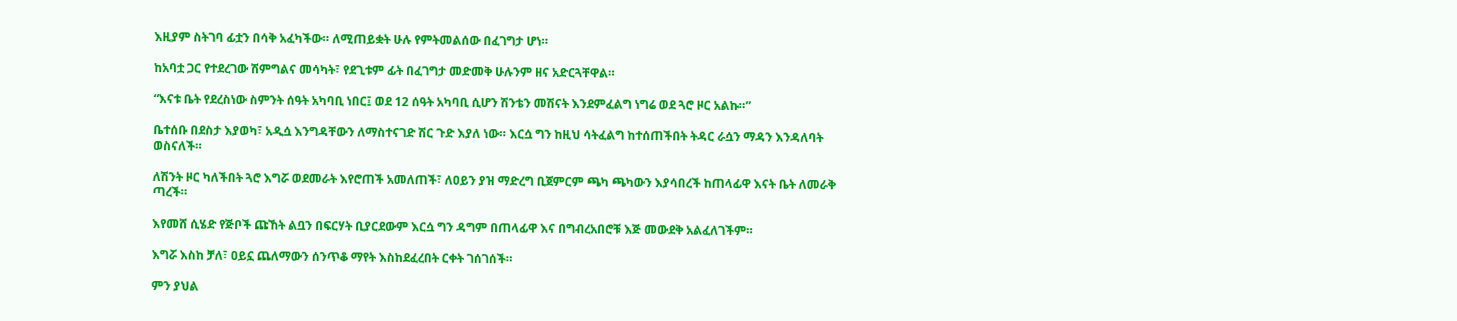እዚያም ስትገባ ፊቷን በሳቅ አፈካችው። ለሚጠይቋት ሁሉ የምትመልሰው በፈገግታ ሆነ።

ከአባቷ ጋር የተደረገው ሽምግልና መሳካት፣ የደጊቱም ፊት በፈገግታ መድመቅ ሁሉንም ዘና አድርጓቸዋል።

“እናቱ ቤት የደረስነው ስምንት ሰዓት አካባቢ ነበር፤ ወደ 12 ሰዓት አካባቢ ሲሆን ሽንቴን መሽናት እንደምፈልግ ነግሬ ወደ ጓሮ ዞር አልኩ።”

ቤተሰቡ በደስታ እያወካ፣ አዲሷ እንግዳቸውን ለማስተናገድ ሽር ጉድ እያለ ነው። እርሷ ግን ከዚህ ሳትፈልግ ከተሰጠችበት ትዳር ራሷን ማዳን እንዳለባት ወስናለች።

ለሽንት ዞር ካለችበት ጓሮ እግሯ ወደመራት እየሮጠች አመለጠች፣ ለዐይን ያዝ ማድረግ ቢጀምርም ጫካ ጫካውን እያሳበረች ከጠላፊዋ እናት ቤት ለመራቅ ጣረች።

እየመሸ ሲሄድ የጅቦች ጩኸት ልቧን በፍርሃት ቢያርደውም እርሷ ግን ዳግም በጠላፊዋ እና በግብረአበሮቹ እጅ መውደቅ አልፈለገችም።

እግሯ እስከ ቻለ፣ ዐይኗ ጨለማውን ሰንጥቆ ማየት እስከደፈረበት ርቀት ገሰገሰች።

ምን ያህል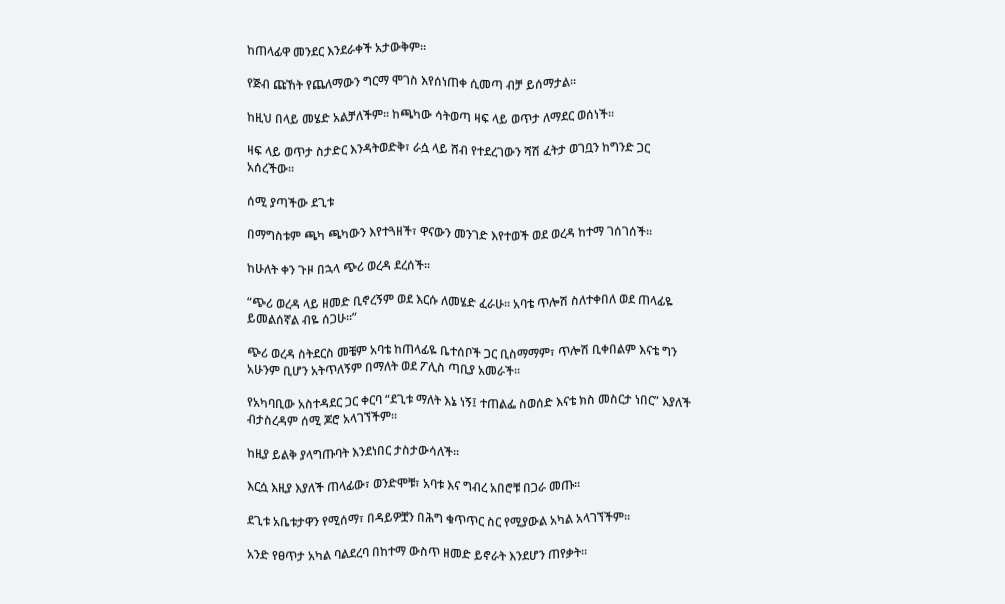ከጠላፊዋ መንደር እንደራቀች አታውቅም።

የጅብ ጩኸት የጨለማውን ግርማ ሞገስ እየሰነጠቀ ሲመጣ ብቻ ይሰማታል።

ከዚህ በላይ መሄድ አልቻለችም። ከጫካው ሳትወጣ ዛፍ ላይ ወጥታ ለማደር ወሰነች።

ዛፍ ላይ ወጥታ ስታድር እንዳትወድቅ፣ ራሷ ላይ ሸብ የተደረገውን ሻሽ ፈትታ ወገቧን ከግንድ ጋር አሰረችው።

ሰሚ ያጣችው ደጊቱ

በማግስቱም ጫካ ጫካውን እየተጓዘች፣ ዋናውን መንገድ እየተወች ወደ ወረዳ ከተማ ገሰገሰች።

ከሁለት ቀን ጉዞ በኋላ ጭሪ ወረዳ ደረሰች።

“ጭሪ ወረዳ ላይ ዘመድ ቢኖረኝም ወደ እርሱ ለመሄድ ፈራሁ። አባቴ ጥሎሽ ስለተቀበለ ወደ ጠላፊዬ ይመልሰኛል ብዬ ሰጋሁ።”

ጭሪ ወረዳ ስትደርስ መቼም አባቴ ከጠላፊዬ ቤተሰቦች ጋር ቢስማማም፣ ጥሎሽ ቢቀበልም እናቴ ግን አሁንም ቢሆን አትጥለኝም በማለት ወደ ፖሊስ ጣቢያ አመራች።

የአካባቢው አስተዳደር ጋር ቀርባ “ደጊቱ ማለት እኔ ነኝ፤ ተጠልፌ ስወሰድ እናቴ ክስ መስርታ ነበር” እያለች ብታስረዳም ሰሚ ጆሮ አላገኘችም።

ከዚያ ይልቅ ያላግጡባት እንደነበር ታስታውሳለች።

እርሷ እዚያ እያለች ጠላፊው፣ ወንድሞቹ፣ አባቱ እና ግብረ አበሮቹ በጋራ መጡ።

ደጊቱ አቤቱታዋን የሚሰማ፣ በዳይዎቿን በሕግ ቁጥጥር ስር የሚያውል አካል አላገኘችም።

አንድ የፀጥታ አካል ባልደረባ በከተማ ውስጥ ዘመድ ይኖራት እንደሆን ጠየቃት።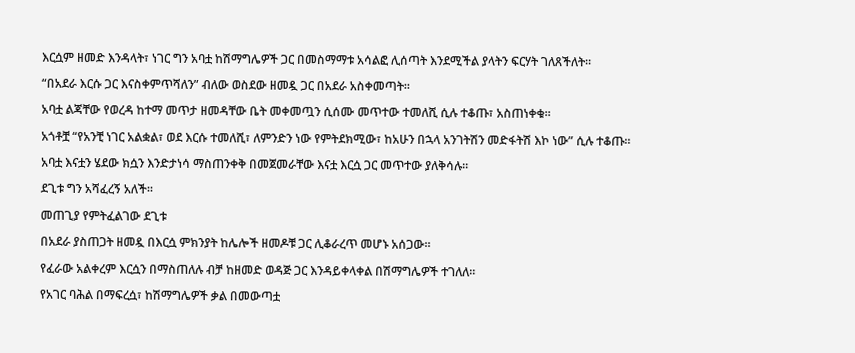እርሷም ዘመድ እንዳላት፣ ነገር ግን አባቷ ከሽማግሌዎች ጋር በመስማማቱ አሳልፎ ሊሰጣት እንደሚችል ያላትን ፍርሃት ገለጸችለት።

“በአደራ እርሱ ጋር እናስቀምጥሻለን” ብለው ወስደው ዘመዷ ጋር በአደራ አስቀመጣት።

አባቷ ልጃቸው የወረዳ ከተማ መጥታ ዘመዳቸው ቤት መቀመጧን ሲሰሙ መጥተው ተመለሺ ሲሉ ተቆጡ፣ አስጠነቀቁ።

አጎቶቿ “የአንቺ ነገር አልቋል፣ ወደ እርሱ ተመለሺ፣ ለምንድን ነው የምትደክሚው፣ ከአሁን በኋላ አንገትሽን መድፋትሽ እኮ ነው” ሲሉ ተቆጡ።

አባቷ እናቷን ሄደው ክሷን እንድታነሳ ማስጠንቀቅ በመጀመራቸው እናቷ እርሷ ጋር መጥተው ያለቅሳሉ።

ደጊቱ ግን አሻፈረኝ አለች።

መጠጊያ የምትፈልገው ደጊቱ

በአደራ ያስጠጋት ዘመዷ በእርሷ ምክንያት ከሌሎች ዘመዶቹ ጋር ሊቆራረጥ መሆኑ አሰጋው።

የፈራው አልቀረም እርሷን በማስጠለሉ ብቻ ከዘመድ ወዳጅ ጋር እንዳይቀላቀል በሽማግሌዎች ተገለለ።

የአገር ባሕል በማፍረሷ፣ ከሽማግሌዎች ቃል በመውጣቷ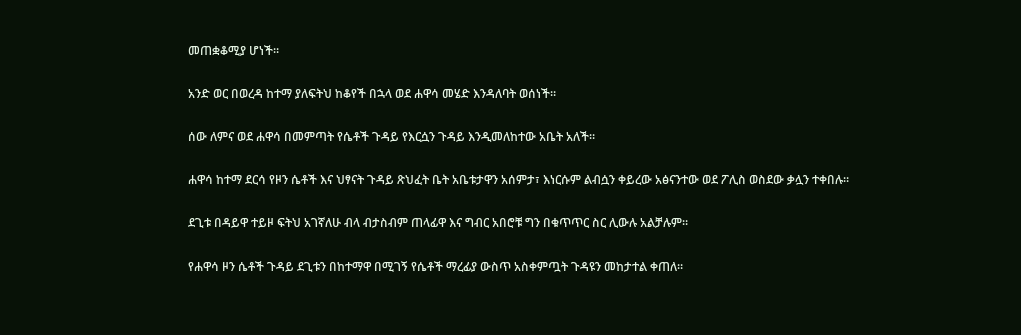መጠቋቆሚያ ሆነች።

አንድ ወር በወረዳ ከተማ ያለፍትህ ከቆየች በኋላ ወደ ሐዋሳ መሄድ እንዳለባት ወሰነች።

ሰው ለምና ወደ ሐዋሳ በመምጣት የሴቶች ጉዳይ የእርሷን ጉዳይ እንዲመለከተው አቤት አለች።

ሐዋሳ ከተማ ደርሳ የዞን ሴቶች እና ህፃናት ጉዳይ ጽህፈት ቤት አቤቱታዋን አሰምታ፣ እነርሱም ልብሷን ቀይረው አፅናንተው ወደ ፖሊስ ወስደው ቃሏን ተቀበሉ።

ደጊቱ በዳይዋ ተይዞ ፍትህ አገኛለሁ ብላ ብታስብም ጠላፊዋ እና ግብር አበሮቹ ግን በቁጥጥር ስር ሊውሉ አልቻሉም።

የሐዋሳ ዞን ሴቶች ጉዳይ ደጊቱን በከተማዋ በሚገኝ የሴቶች ማረፊያ ውስጥ አስቀምጧት ጉዳዩን መከታተል ቀጠለ።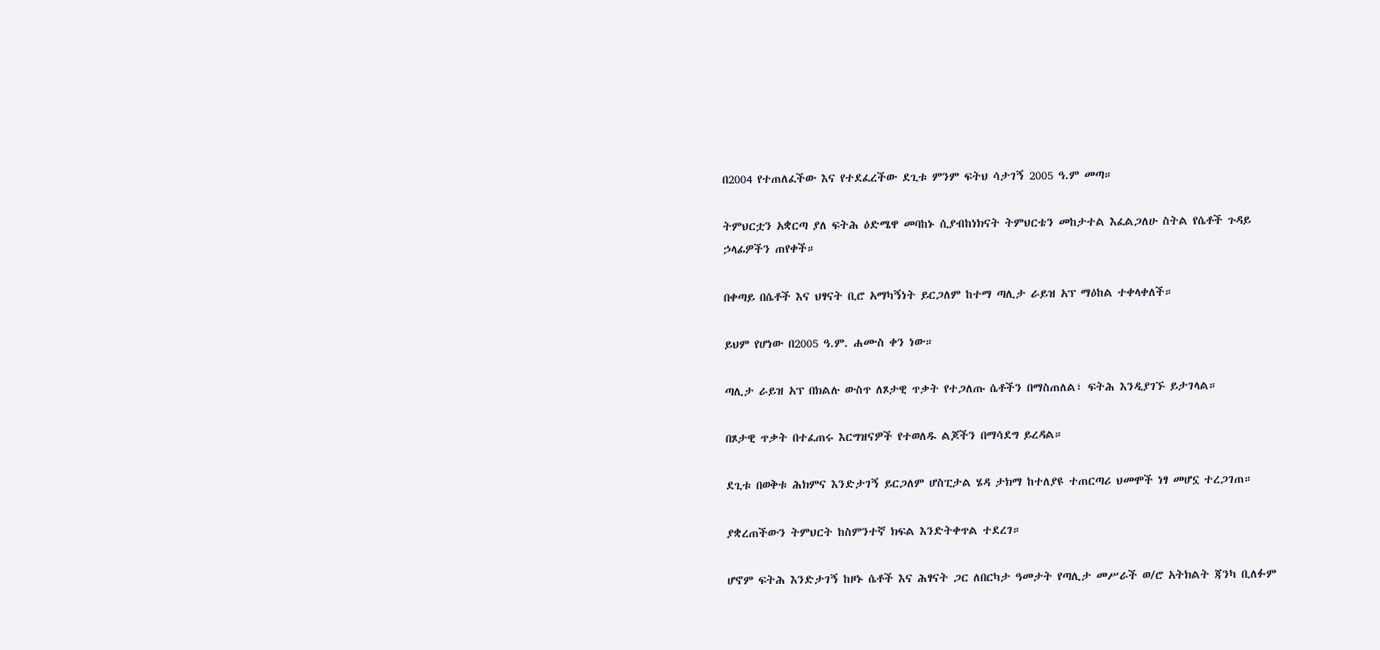በ2004 የተጠለፈችው እና የተደፈረችው ደጊቱ ምንም ፍትህ ሳታገኝ 2005 ዓ.ም መጣ።

ትምህርቷን አቋርጣ ያለ ፍትሕ ዕድሜዋ መባከኑ ሲያብከነክናት ትምህርቴን መከታተል እፈልጋለሁ ስትል የሴቶች ጉዳይ ኃላፊዎችን ጠየቀች።

በቀጣይ በሴቶች እና ህፃናት ቢሮ አማካኝነት ይርጋለም ከተማ ጣሊታ ራይዝ አፕ ማዕከል ተቀላቀለች።

ይህም የሆነው በ2005 ዓ.ም. ሐሙስ ቀን ነው።

ጣሊታ ራይዝ አፕ በክልሉ ውስጥ ለጾታዊ ጥቃት የተጋለጡ ሴቶችን በማስጠለል፣ ፍትሕ እንዲያገኙ ይታገላል።

በጾታዊ ጥቃት በተፈጠሩ እርግዝናዎች የተወለዱ ልጆችን በማሳደግ ይረዳል።

ደጊቱ በወቅቱ ሕክምና እንድታገኝ ይርጋለም ሆስፒታል ሄዳ ታክማ ከተለያዩ ተጠርጣሪ ህመሞች ነፃ መሆኗ ተረጋገጠ።

ያቋረጠችውን ትምህርት ከስምንተኛ ክፍል እንድትቀጥል ተደረገ።

ሆኖም ፍትሕ እንድታገኝ ከዞኑ ሴቶች እና ሕፃናት ጋር ለበርካታ ዓመታት የጣሊታ መሥራች ወ/ሮ አትክልት ጃንካ ቢለፉም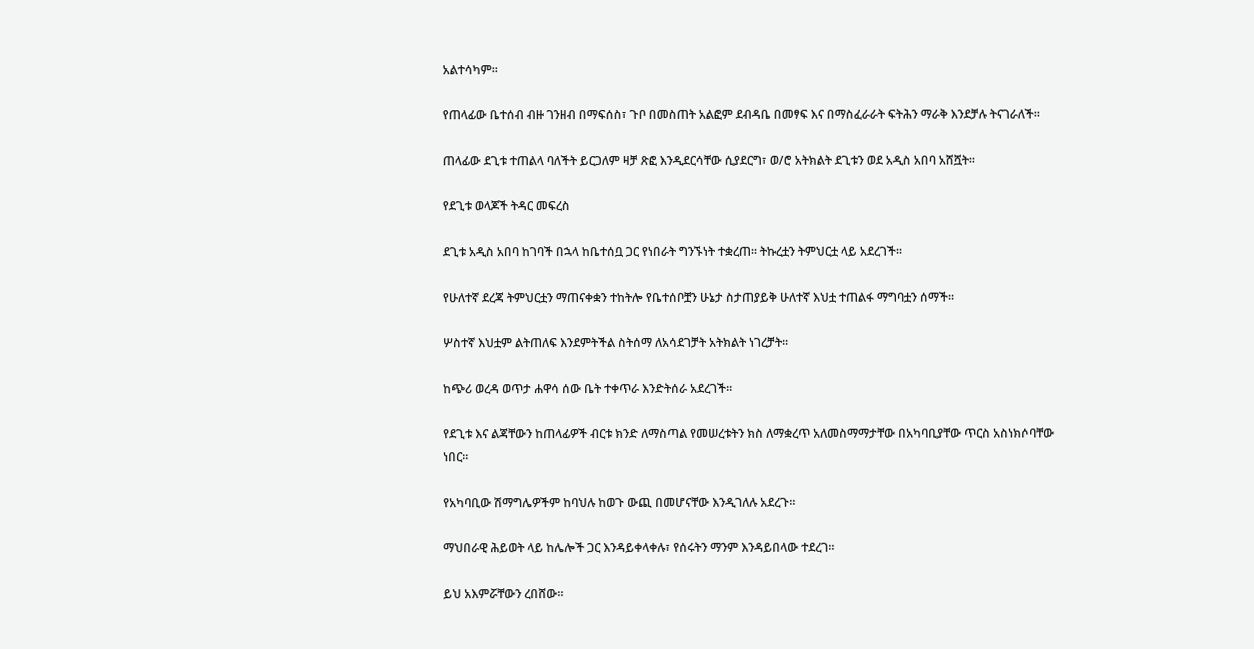አልተሳካም።

የጠላፊው ቤተሰብ ብዙ ገንዘብ በማፍሰስ፣ ጉቦ በመስጠት አልፎም ደብዳቤ በመፃፍ እና በማስፈራራት ፍትሕን ማራቅ እንደቻሉ ትናገራለች።

ጠላፊው ደጊቱ ተጠልላ ባለችት ይርጋለም ዛቻ ጽፎ እንዲደርሳቸው ሲያደርግ፣ ወ/ሮ አትክልት ደጊቱን ወደ አዲስ አበባ አሸሿት።

የደጊቱ ወላጆች ትዳር መፍረስ

ደጊቱ አዲስ አበባ ከገባች በኋላ ከቤተሰቧ ጋር የነበራት ግንኙነት ተቋረጠ። ትኩረቷን ትምህርቷ ላይ አደረገች።

የሁለተኛ ደረጃ ትምህርቷን ማጠናቀቋን ተከትሎ የቤተሰቦቿን ሁኔታ ስታጠያይቅ ሁለተኛ እህቷ ተጠልፋ ማግባቷን ሰማች።

ሦስተኛ እህቷም ልትጠለፍ እንደምትችል ስትሰማ ለአሳደገቻት አትክልት ነገረቻት።

ከጭሪ ወረዳ ወጥታ ሐዋሳ ሰው ቤት ተቀጥራ እንድትሰራ አደረገች።

የደጊቱ እና ልጃቸውን ከጠላፊዎች ብርቱ ክንድ ለማስጣል የመሠረቱትን ክስ ለማቋረጥ አለመስማማታቸው በአካባቢያቸው ጥርስ አስነክሶባቸው ነበር።

የአካባቢው ሽማግሌዎችም ከባህሉ ከወጉ ውጪ በመሆናቸው እንዲገለሉ አደረጉ።

ማህበራዊ ሕይወት ላይ ከሌሎች ጋር እንዳይቀላቀሉ፣ የሰሩትን ማንም እንዳይበላው ተደረገ።

ይህ አእምሯቸውን ረበሸው።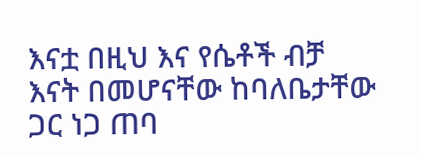እናቷ በዚህ እና የሴቶች ብቻ እናት በመሆናቸው ከባለቤታቸው ጋር ነጋ ጠባ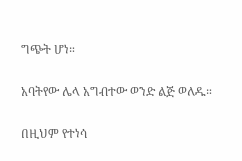ግጭት ሆነ።

አባትየው ሌላ አግብተው ወንድ ልጅ ወለዱ።

በዚህም የተነሳ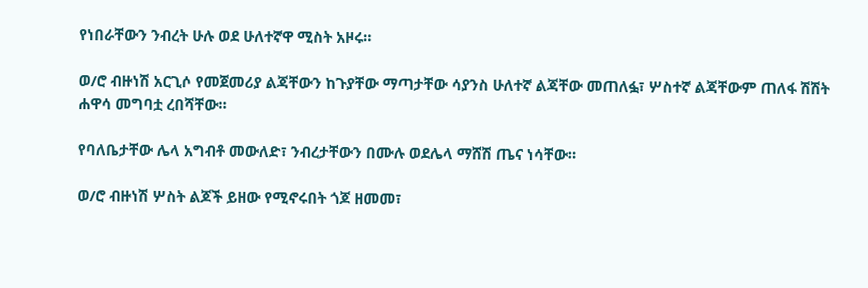የነበራቸውን ንብረት ሁሉ ወደ ሁለተኛዋ ሚስት አዞሩ።

ወ/ሮ ብዙነሽ አርጊሶ የመጀመሪያ ልጃቸውን ከጉያቸው ማጣታቸው ሳያንስ ሁለተኛ ልጃቸው መጠለፏ፣ ሦስተኛ ልጃቸውም ጠለፋ ሽሽት ሐዋሳ መግባቷ ረበሻቸው።

የባለቤታቸው ሌላ አግብቶ መውለድ፣ ንብረታቸውን በሙሉ ወደሌላ ማሸሽ ጤና ነሳቸው።

ወ/ሮ ብዙነሽ ሦስት ልጆች ይዘው የሚኖሩበት ጎጆ ዘመመ፣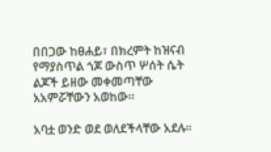በበጋው ከፀሐይ፣ በክረምት ከዝናብ የማያስጥል ጎጆ ውስጥ ሦሰት ሴት ልጆች ይዘው መቀመጣቸው አአምሯቸውን አወከው።

አባቷ ወንድ ወደ ወለደችላቸው አደሉ።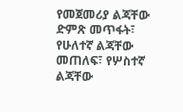የመጀመሪያ ልጃቸው ድምጽ መጥፋት፣ የሁለተኛ ልጃቸው መጠለፍ፣ የሦስተኛ ልጃቸው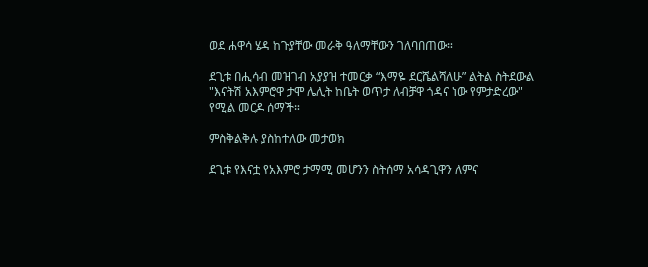ወደ ሐዋሳ ሄዳ ከጉያቸው መራቅ ዓለማቸውን ገለባበጠው።

ደጊቱ በሒሳብ መዝገብ አያያዝ ተመርቃ “እማዬ ደርሼልሻለሁ” ልትል ስትደውል "እናትሽ አእምሮዋ ታሞ ሌሊት ከቤት ወጥታ ለብቻዋ ጎዳና ነው የምታድረው" የሚል መርዶ ሰማች።

ምስቅልቅሉ ያስከተለው መታወክ

ደጊቱ የእናቷ የአእምሮ ታማሚ መሆንን ስትሰማ አሳዳጊዋን ለምና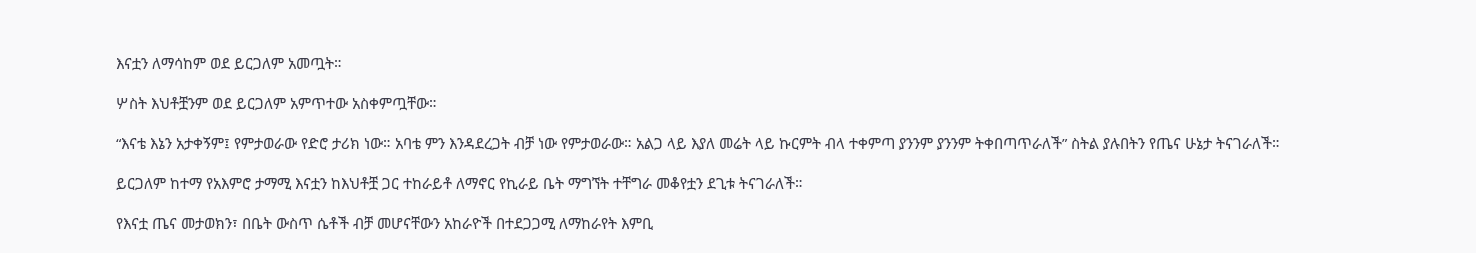እናቷን ለማሳከም ወደ ይርጋለም አመጧት።

ሦስት እህቶቿንም ወደ ይርጋለም አምጥተው አስቀምጧቸው።

“እናቴ እኔን አታቀኝም፤ የምታወራው የድሮ ታሪክ ነው። አባቴ ምን እንዳደረጋት ብቻ ነው የምታወራው። አልጋ ላይ እያለ መሬት ላይ ኩርምት ብላ ተቀምጣ ያንንም ያንንም ትቀበጣጥራለች” ስትል ያሉበትን የጤና ሁኔታ ትናገራለች።

ይርጋለም ከተማ የአእምሮ ታማሚ እናቷን ከእህቶቿ ጋር ተከራይቶ ለማኖር የኪራይ ቤት ማግኘት ተቸግራ መቆየቷን ደጊቱ ትናገራለች።

የእናቷ ጤና መታወክን፣ በቤት ውስጥ ሴቶች ብቻ መሆናቸውን አከራዮች በተደጋጋሚ ለማከራየት እምቢ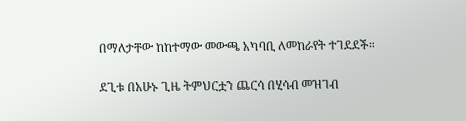በማለታቸው ከከተማው መውጫ አካባቢ ለመከራየት ተገደደች።

ደጊቱ በአሁኑ ጊዜ ትምህርቷን ጨርሳ በሂሳብ መዝገብ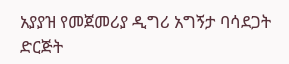አያያዝ የመጀመሪያ ዲግሪ አግኝታ ባሳደጋት ድርጅት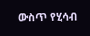ውስጥ የሂሳብ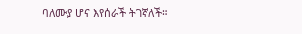ባለሙያ ሆና እየሰራች ትገኛለች።